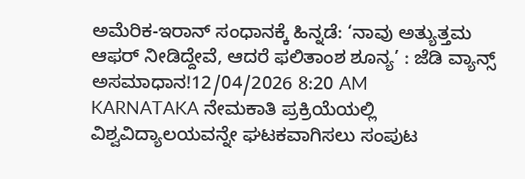ಅಮೆರಿಕ-ಇರಾನ್ ಸಂಧಾನಕ್ಕೆ ಹಿನ್ನಡೆ: ‘ನಾವು ಅತ್ಯುತ್ತಮ ಆಫರ್ ನೀಡಿದ್ದೇವೆ, ಆದರೆ ಫಲಿತಾಂಶ ಶೂನ್ಯ’ : ಜೆಡಿ ವ್ಯಾನ್ಸ್ ಅಸಮಾಧಾನ!12/04/2026 8:20 AM
KARNATAKA ನೇಮಕಾತಿ ಪ್ರಕ್ರಿಯೆಯಲ್ಲಿ ವಿಶ್ವವಿದ್ಯಾಲಯವನ್ನೇ ಘಟಕವಾಗಿಸಲು ಸಂಪುಟ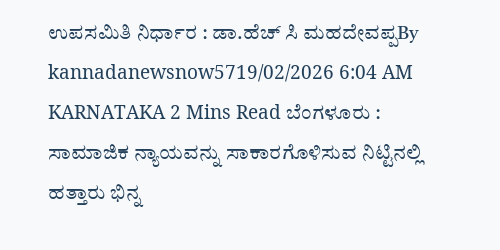ಉಪಸಮಿತಿ ನಿರ್ಧಾರ : ಡಾ.ಹೆಚ್ ಸಿ ಮಹದೇವಪ್ಪBy kannadanewsnow5719/02/2026 6:04 AM KARNATAKA 2 Mins Read ಬೆಂಗಳೂರು : ಸಾಮಾಜಿಕ ನ್ಯಾಯವನ್ನು ಸಾಕಾರಗೊಳಿಸುವ ನಿಟ್ಟಿನಲ್ಲಿ ಹತ್ತಾರು ಭಿನ್ನ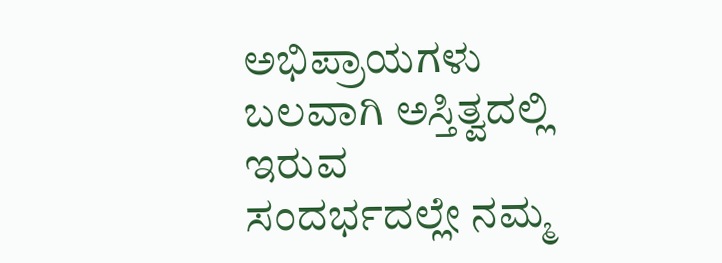ಅಭಿಪ್ರಾಯಗಳು ಬಲವಾಗಿ ಅಸ್ತಿತ್ವದಲ್ಲಿ ಇರುವ ಸಂದರ್ಭದಲ್ಲೇ ನಮ್ಮ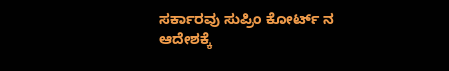ಸರ್ಕಾರವು ಸುಪ್ರಿಂ ಕೋರ್ಟ್ ನ ಆದೇಶಕ್ಕೆ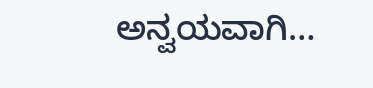ಅನ್ವಯವಾಗಿ…